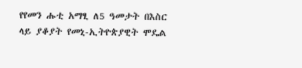የየመን ሑቲ አማፂ ለ5 ዓመታት በእስር ላይ ያቆያት የመኒ-ኢትዮጵያዊት ሞዴል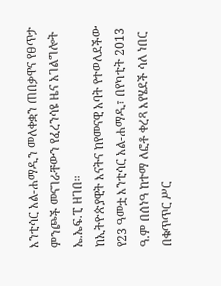እንቲሳር አል-ሐማዲን መለቀቋን ጠበቃዋና የፀጥታ ምንጮች መናገራቸውን የፈረንሳዩ ዜና አገልግሎት ኤ.ኤፍ.ፒ ዘገበ።
ከኢትዮጵያዊት እናትና ከየመናዊ አባት የተወለደችው የ23 ዓመቷ እንቲሳር አል-ሐማዲ፣ በየካቲት 2013 ዓ.ም በሰነዓ ከተማ ለፎቶ ቀረጻ እየሄደች ሳለ ነበር በቁጥጥር ሥር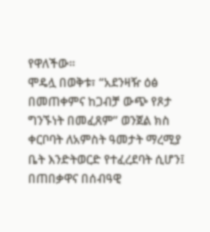የዋለችው።
ሞዴሏ በወቅቱ፣ “አደንዛዥ ዕፅ በመጠቀምና ከጋብቻ ውጭ የጾታ ግንኙነት በመፈጸም” ወንጀል ክስ ቀርቦባት ለአምስት ዓመታት ማረሚያ ቤት እንድትወርድ የተፈረደባት ሲሆን፤ በጠበቃዋና በሰብዓዊ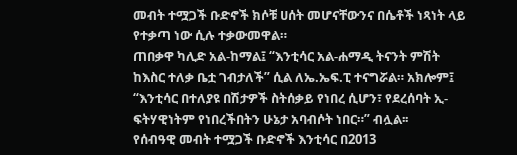መብት ተሟጋች ቡድኖች ክሶቹ ሀሰት መሆናቸውንና በሴቶች ነጻነት ላይ የተቃጣ ነው ሲሉ ተቃውመዋል።
ጠበቃዋ ካሊድ አል-ከማል፤ “እንቲሳር አል-ሐማዲ ትናንት ምሽት ከእስር ተለቃ ቤቷ ገብታለች” ሲል ለኤ.ኤፍ.ፒ ተናግሯል። አክሎም፤ “እንቲሳር በተለያዩ በሽታዎች ስትሰቃይ የነበረ ሲሆን፣ የደረሰባት ኢ-ፍትሃዊነትም የነበረችበትን ሁኔታ አባብሶት ነበር።” ብሏል፡፡
የሰብዓዊ መብት ተሟጋች ቡድኖች እንቲሳር በ2013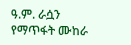ዓ.ም. ራሷን የማጥፋት ሙከራ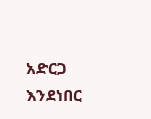አድርጋ እንደነበር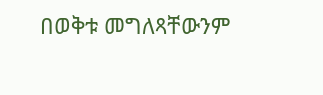በወቅቱ መግለጻቸውንም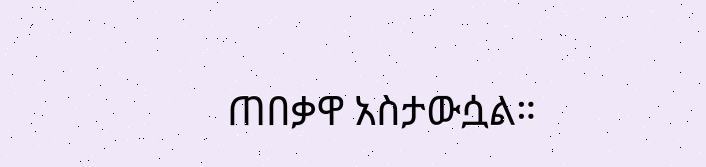ጠበቃዋ አስታውሷል።